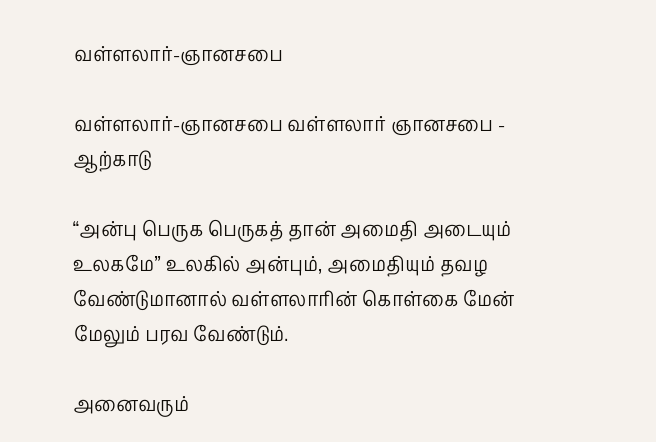வள்ளலார்-ஞானசபை

வள்ளலார்-ஞானசபை வள்ளலார் ஞானசபை - ஆற்காடு

“அன்பு பெருக பெருகத் தான் அமைதி அடையும் உலகமே” உலகில் அன்பும், அமைதியும் தவழ வேண்டுமானால் வள்ளலாரின் கொள்கை மேன் மேலும் பரவ வேண்டும்.

அனைவரும்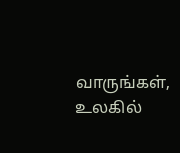வாருங்கள், உலகில்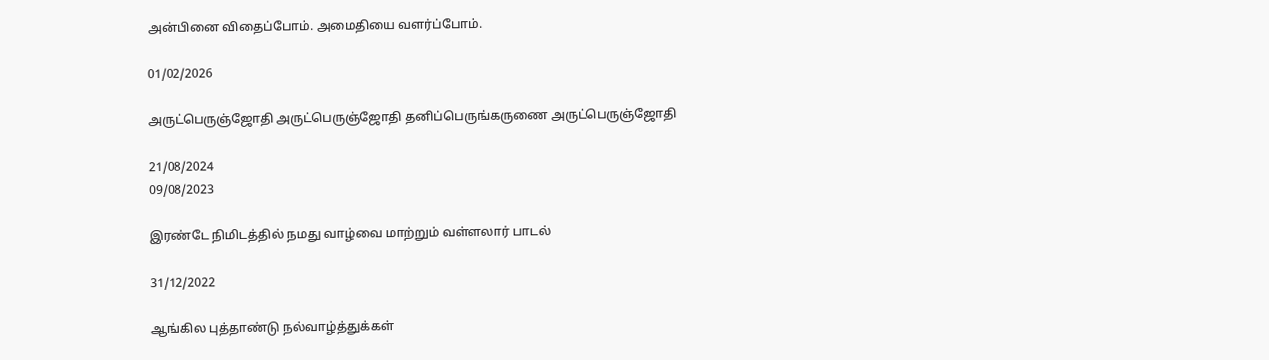அன்பினை விதைப்போம். அமைதியை வளர்ப்போம்.

01/02/2026

அருட்பெருஞ்ஜோதி அருட்பெருஞ்ஜோதி தனிப்பெருங்கருணை அருட்பெருஞ்ஜோதி

21/08/2024
09/08/2023

இரண்டே நிமிடத்தில் நமது வாழ்வை மாற்றும் வள்ளலார் பாடல்

31/12/2022

ஆங்கில புத்தாண்டு நல்வாழ்த்துக்கள்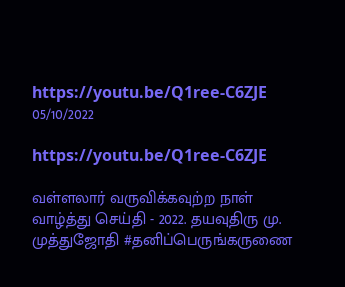https://youtu.be/Q1ree-C6ZJE
05/10/2022

https://youtu.be/Q1ree-C6ZJE

வள்ளலார் வருவிக்கவுற்ற நாள் வாழ்த்து செய்தி - 2022. தயவுதிரு மு. முத்துஜோதி #தனிப்பெருங்கருணை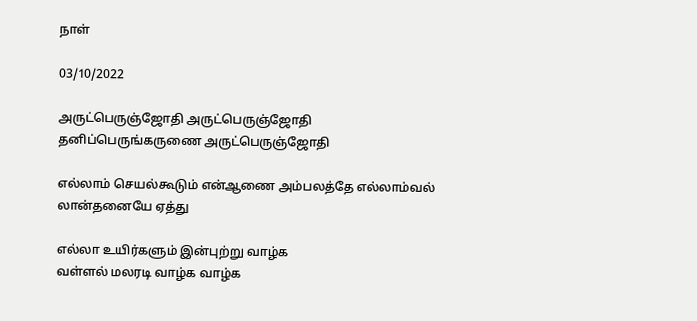நாள்

03/10/2022

அருட்பெருஞ்ஜோதி அருட்பெருஞ்ஜோதி தனிப்பெருங்கருணை அருட்பெருஞ்ஜோதி

எல்லாம் செயல்கூடும் என்ஆணை அம்பலத்தே எல்லாம்வல் லான்தனையே ஏத்து

எல்லா உயிர்களும் இன்புற்று வாழ்க
வள்ளல் மலரடி வாழ்க வாழ்க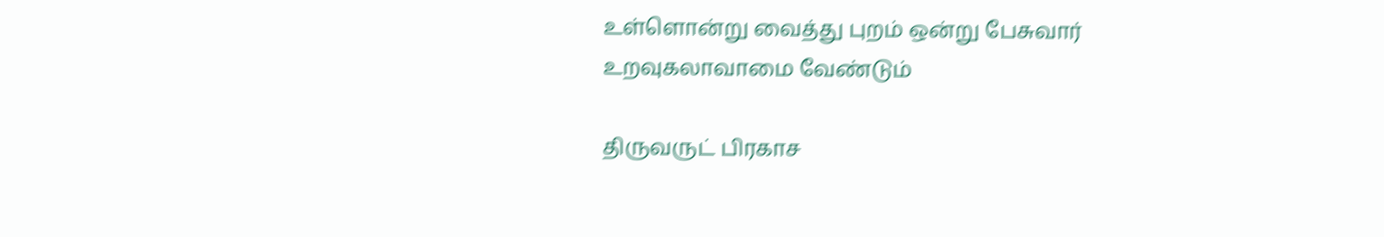உள்ளொன்று வைத்து புறம் ஒன்று பேசுவார்
உறவுகலாவாமை வேண்டும்

திருவருட் பிரகாச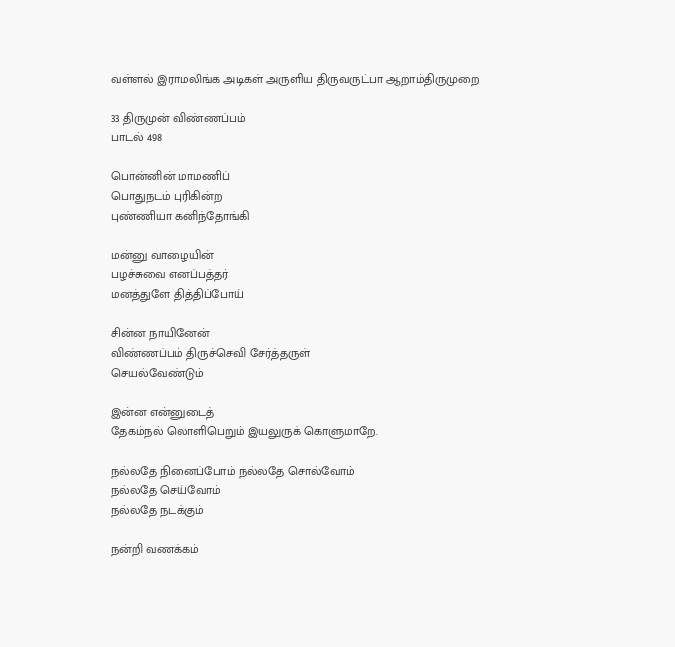வள்ளல் இராமலிங்க அடிகள் அருளிய திருவருட்பா ஆறாம்திருமுறை

33 திருமுன் விண்ணப்பம்
பாடல் 498

பொன்னின் மாமணிப்
பொதுநடம் புரிகின்ற
புண்ணியா கனிந்தோங்கி

மன்னு வாழையின்
பழச்சுவை எனப்பத்தர்
மனத்துளே தித்திப்போய்

சின்ன நாயினேன்
விண்ணப்பம் திருச்செவி சேர்த்தருள்
செயல்வேண்டும்

இன்ன என்னுடைத்
தேகம்நல் லொளிபெறும் இயலுருக் கொளுமாறே.

நல்லதே நினைப்போம் நல்லதே சொல்வோம்
நல்லதே செய்வோம்
நல்லதே நடக்கும்

நன்றி வணக்கம்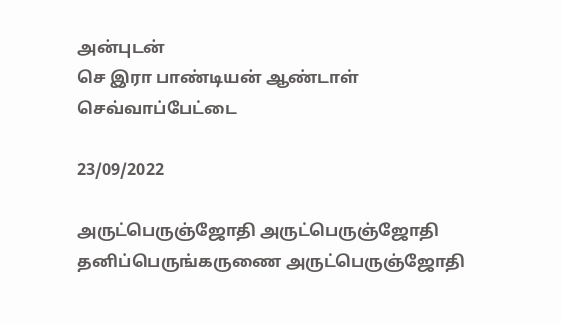அன்புடன்
செ இரா பாண்டியன் ஆண்டாள்
செவ்வாப்பேட்டை

23/09/2022

அருட்பெருஞ்ஜோதி அருட்பெருஞ்ஜோதி தனிப்பெருங்கருணை அருட்பெருஞ்ஜோதி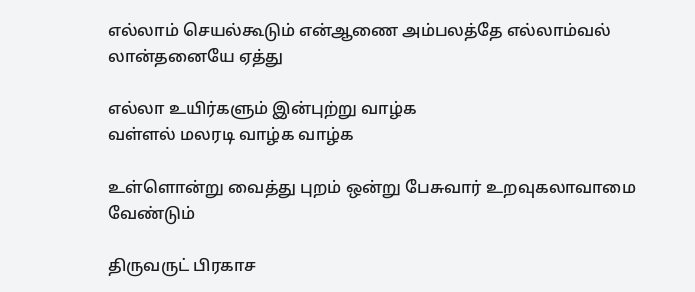எல்லாம் செயல்கூடும் என்ஆணை அம்பலத்தே எல்லாம்வல் லான்தனையே ஏத்து

எல்லா உயிர்களும் இன்புற்று வாழ்க
வள்ளல் மலரடி வாழ்க வாழ்க

உள்ளொன்று வைத்து புறம் ஒன்று பேசுவார் உறவுகலாவாமை வேண்டும்

திருவருட் பிரகாச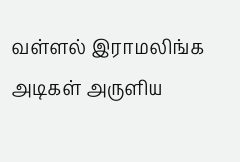வள்ளல் இராமலிங்க அடிகள் அருளிய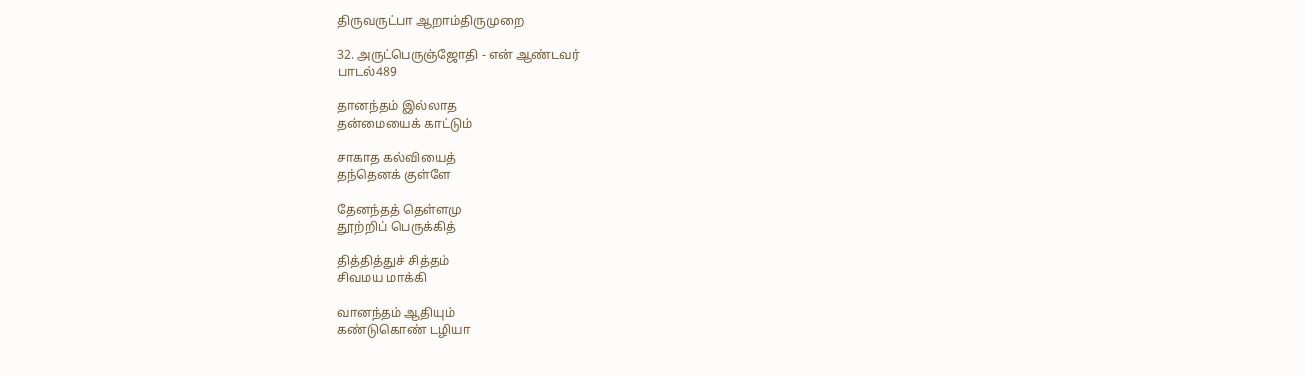திருவருட்பா ஆறாம்திருமுறை

32. அருட்பெருஞ்ஜோதி - என் ஆண்டவர்
பாடல்489

தானந்தம் இல்லாத
தன்மையைக் காட்டும்

சாகாத கல்வியைத்
தந்தெனக் குள்ளே

தேனந்தத் தெள்ளமு
தூற்றிப் பெருக்கித்

தித்தித்துச் சித்தம்
சிவமய மாக்கி

வானந்தம் ஆதியும்
கண்டுகொண் டழியா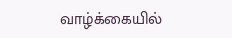வாழ்க்கையில்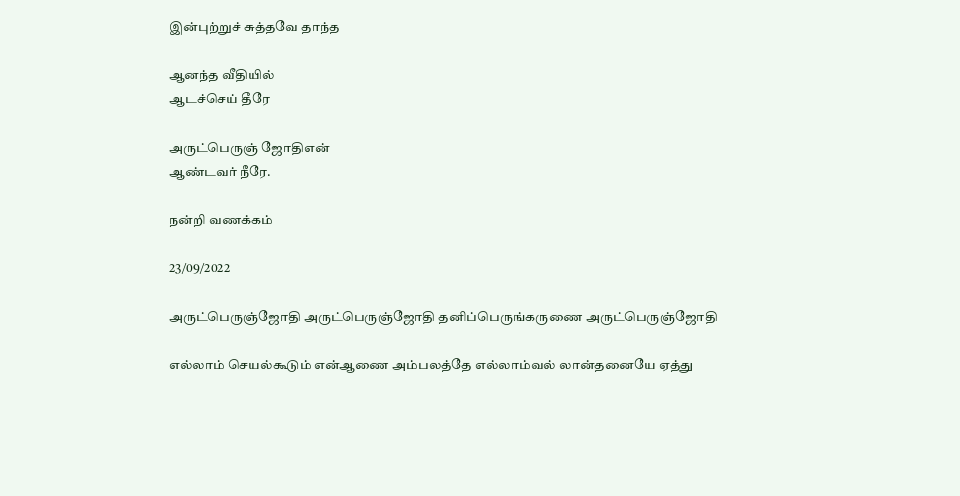இன்புற்றுச் சுத்தவே தாந்த

ஆனந்த வீதியில்
ஆடச்செய் தீரே

அருட்பெருஞ் ஜோதிஎன்
ஆண்டவர் நீரே.

நன்றி வணக்கம்

23/09/2022

அருட்பெருஞ்ஜோதி அருட்பெருஞ்ஜோதி தனிப்பெருங்கருணை அருட்பெருஞ்ஜோதி

எல்லாம் செயல்கூடும் என்ஆணை அம்பலத்தே எல்லாம்வல் லான்தனையே ஏத்து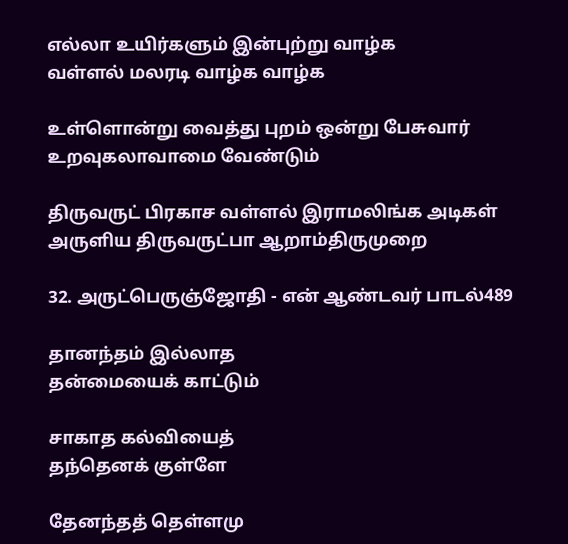எல்லா உயிர்களும் இன்புற்று வாழ்க
வள்ளல் மலரடி வாழ்க வாழ்க

உள்ளொன்று வைத்து புறம் ஒன்று பேசுவார் உறவுகலாவாமை வேண்டும்

திருவருட் பிரகாச வள்ளல் இராமலிங்க அடிகள் அருளிய திருவருட்பா ஆறாம்திருமுறை

32. அருட்பெருஞ்ஜோதி - என் ஆண்டவர் பாடல்489

தானந்தம் இல்லாத
தன்மையைக் காட்டும்

சாகாத கல்வியைத்
தந்தெனக் குள்ளே

தேனந்தத் தெள்ளமு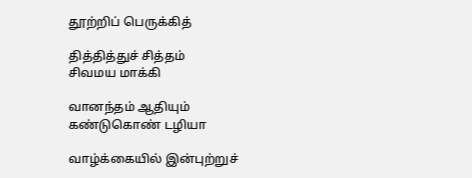தூற்றிப் பெருக்கித்

தித்தித்துச் சித்தம்
சிவமய மாக்கி

வானந்தம் ஆதியும்
கண்டுகொண் டழியா

வாழ்க்கையில் இன்புற்றுச்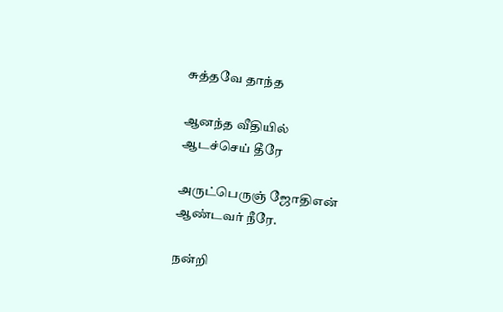சுத்தவே தாந்த

ஆனந்த வீதியில்
ஆடச்செய் தீரே

அருட்பெருஞ் ஜோதிஎன்
ஆண்டவர் நீரே.

நன்றி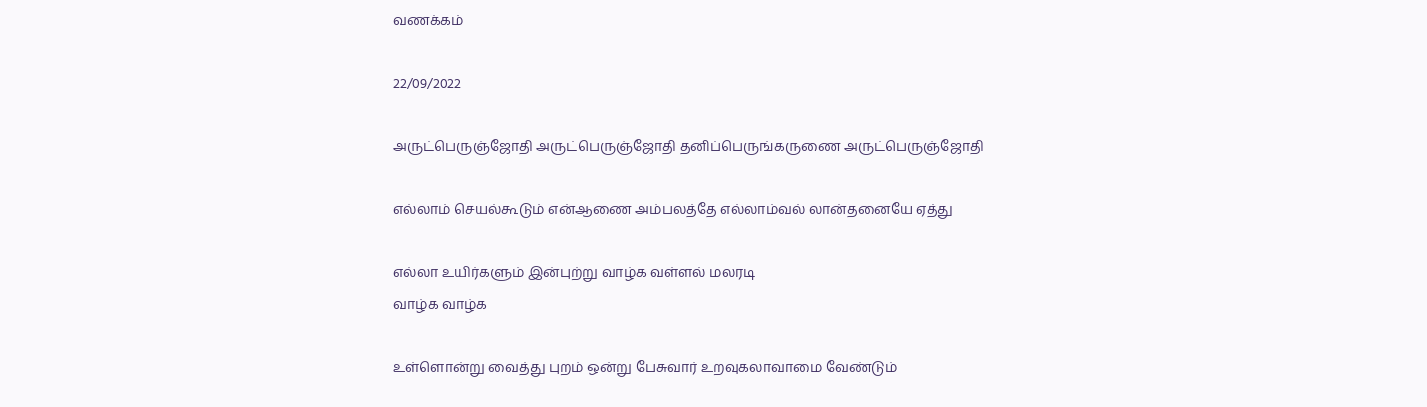வணக்கம்

22/09/2022

அருட்பெருஞ்ஜோதி அருட்பெருஞ்ஜோதி தனிப்பெருங்கருணை அருட்பெருஞ்ஜோதி

எல்லாம் செயல்கூடும் என்ஆணை அம்பலத்தே எல்லாம்வல் லான்தனையே ஏத்து

எல்லா உயிர்களும் இன்புற்று வாழ்க வள்ளல் மலரடி
வாழ்க வாழ்க

உள்ளொன்று வைத்து புறம் ஒன்று பேசுவார் உறவுகலாவாமை வேண்டும்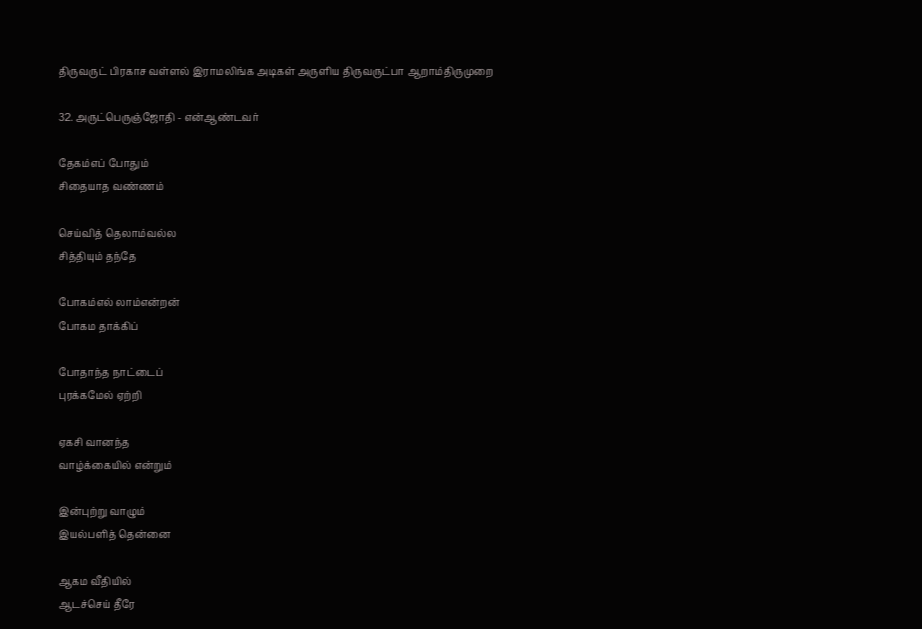திருவருட் பிரகாச வள்ளல் இராமலிங்க அடிகள் அருளிய திருவருட்பா ஆறாம்திருமுறை

32. அருட்பெருஞ்ஜோதி - என்ஆண்டவர்

தேகம்எப் போதும்
சிதையாத வண்ணம்

செய்வித் தெலாம்வல்ல
சித்தியும் தந்தே

போகம்எல் லாம்என்றன்
போகம தாக்கிப்

போதாந்த நாட்டைப்
புரக்கமேல் ஏற்றி

ஏகசி வானந்த
வாழ்க்கையில் என்றும்

இன்புற்று வாழும்
இயல்பளித் தென்னை

ஆகம வீதியில்
ஆடச்செய் தீரே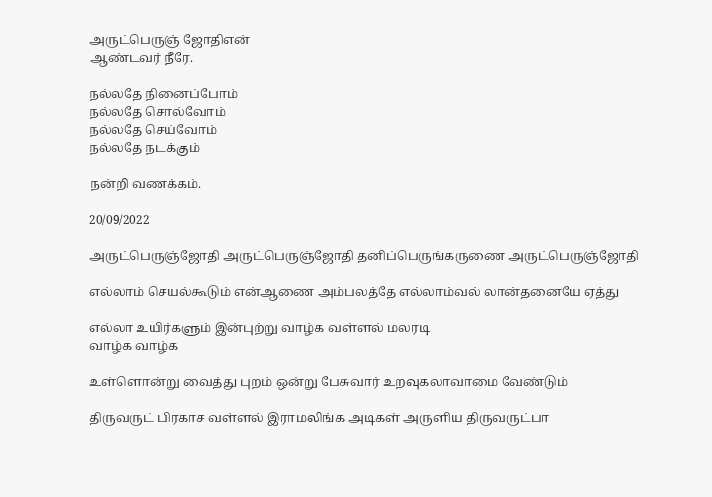அருட்பெருஞ் ஜோதிஎன்
ஆண்டவர் நீரே.

நல்லதே நினைப்போம்
நல்லதே சொல்வோம்
நல்லதே செய்வோம்
நல்லதே நடக்கும்

நன்றி வணக்கம்.

20/09/2022

அருட்பெருஞ்ஜோதி அருட்பெருஞ்ஜோதி தனிப்பெருங்கருணை அருட்பெருஞ்ஜோதி

எல்லாம் செயல்கூடும் என்ஆணை அம்பலத்தே எல்லாம்வல் லான்தனையே ஏத்து

எல்லா உயிர்களும் இன்புற்று வாழ்க வள்ளல் மலரடி
வாழ்க வாழ்க

உள்ளொன்று வைத்து புறம் ஒன்று பேசுவார் உறவுகலாவாமை வேண்டும்

திருவருட் பிரகாச வள்ளல் இராமலிங்க அடிகள் அருளிய திருவருட்பா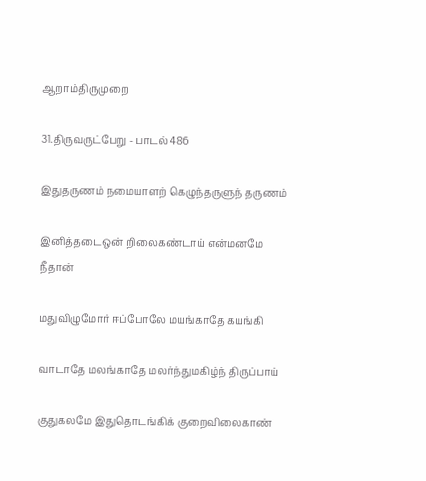ஆறாம்திருமுறை

31.திருவருட்பேறு - பாடல்486

இதுதருணம் நமையாளற் கெழுந்தருளுந் தருணம்

இனித்தடைஒன் றிலைகண்டாய் என்மனமே நீதான்

மதுவிழுமோர் ஈப்போலே மயங்காதே கயங்கி

வாடாதே மலங்காதே மலர்ந்துமகிழ்ந் திருப்பாய்

குதுகலமே இதுதொடங்கிக் குறைவிலைகாண்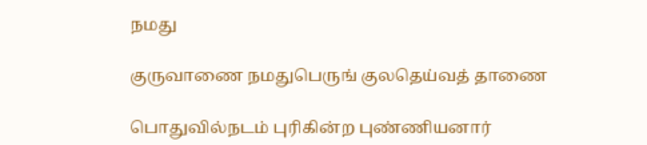நமது

குருவாணை நமதுபெருங் குலதெய்வத் தாணை

பொதுவில்நடம் புரிகின்ற புண்ணியனார்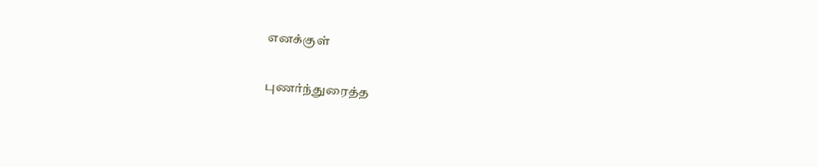எனக்குள்

புணர்ந்துரைத்த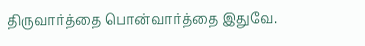திருவார்த்தை பொன்வார்த்தை இதுவே.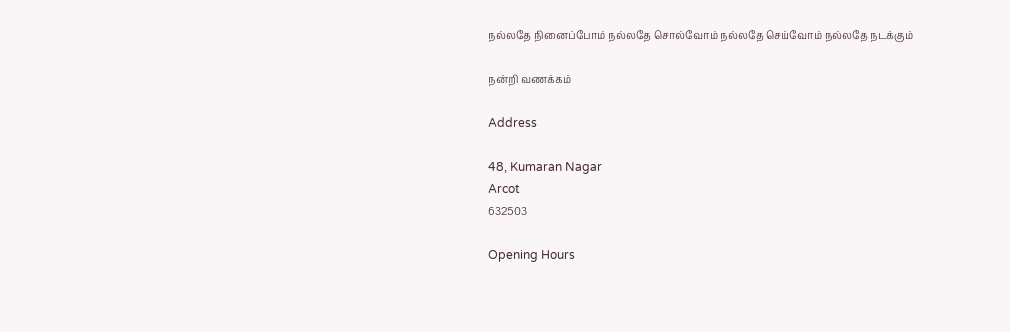நல்லதே நினைப்போம் நல்லதே சொல்வோம் நல்லதே செய்வோம் நல்லதே நடக்கும்

நன்றி வணக்கம்

Address

48, Kumaran Nagar
Arcot
632503

Opening Hours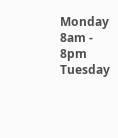Monday 8am - 8pm
Tuesday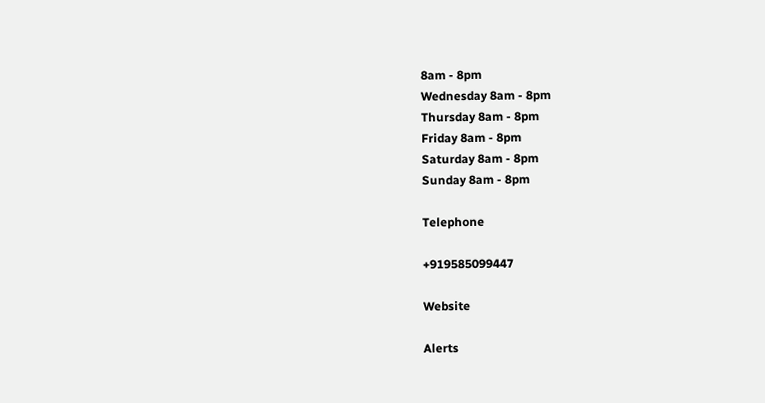8am - 8pm
Wednesday 8am - 8pm
Thursday 8am - 8pm
Friday 8am - 8pm
Saturday 8am - 8pm
Sunday 8am - 8pm

Telephone

+919585099447

Website

Alerts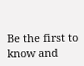Be the first to know and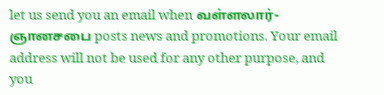let us send you an email when வள்ளலார்-ஞானசபை posts news and promotions. Your email address will not be used for any other purpose, and you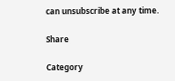can unsubscribe at any time.

Share

Category